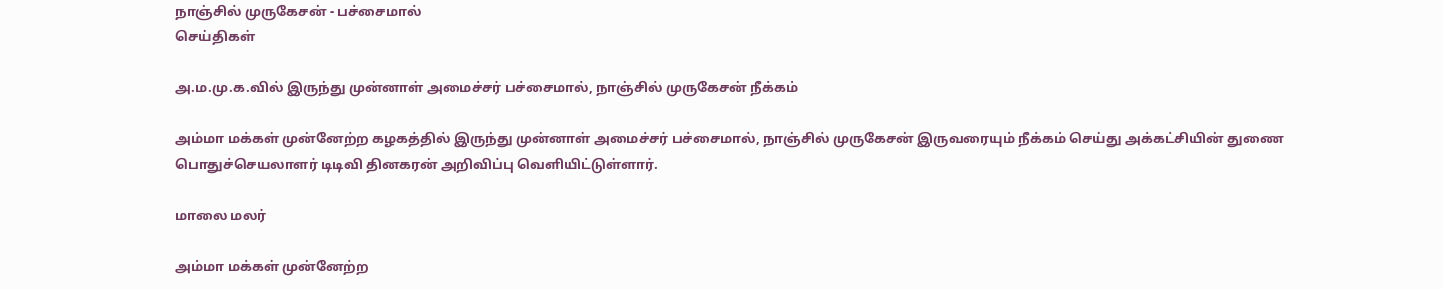நாஞ்சில் முருகேசன் - பச்சைமால்
செய்திகள்

அ.ம.மு.க.வில் இருந்து முன்னாள் அமைச்சர் பச்சைமால், நாஞ்சில் முருகேசன் நீக்கம்

அம்மா மக்கள் முன்னேற்ற கழகத்தில் இருந்து முன்னாள் அமைச்சர் பச்சைமால், நாஞ்சில் முருகேசன் இருவரையும் நீக்கம் செய்து அக்கட்சியின் துணை பொதுச்செயலாளர் டிடிவி தினகரன் அறிவிப்பு வெளியிட்டுள்ளார்.

மாலை மலர்

அம்மா மக்கள் முன்னேற்ற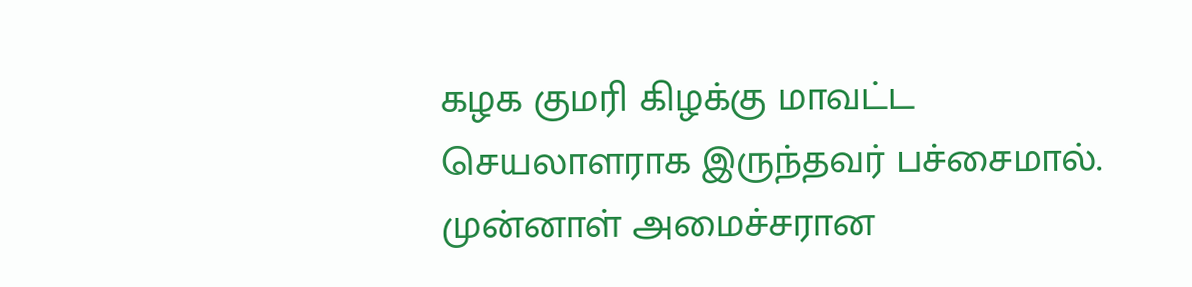கழக குமரி கிழக்கு மாவட்ட செயலாளராக இருந்தவர் பச்சைமால். முன்னாள் அமைச்சரான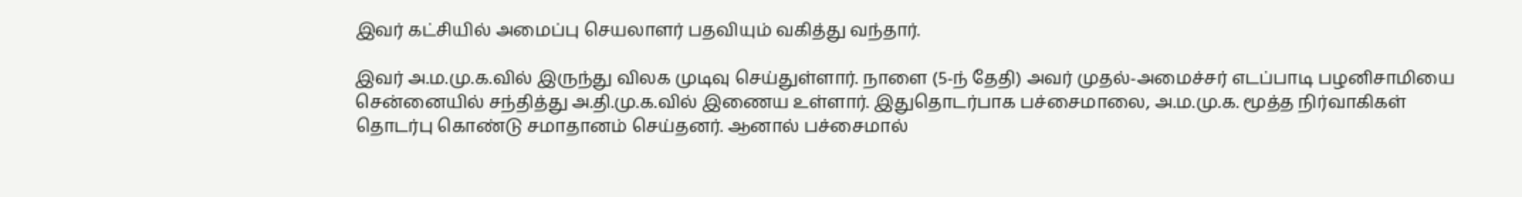இவர் கட்சியில் அமைப்பு செயலாளர் பதவியும் வகித்து வந்தார்.

இவர் அ.ம.மு.க.வில் இருந்து விலக முடிவு செய்துள்ளார். நாளை (5-ந் தேதி) அவர் முதல்-அமைச்சர் எடப்பாடி பழனிசாமியை சென்னையில் சந்தித்து அ.தி.மு.க.வில் இணைய உள்ளார். இதுதொடர்பாக பச்சைமாலை, அ.ம.மு.க. மூத்த நிர்வாகிகள் தொடர்பு கொண்டு சமாதானம் செய்தனர். ஆனால் பச்சைமால்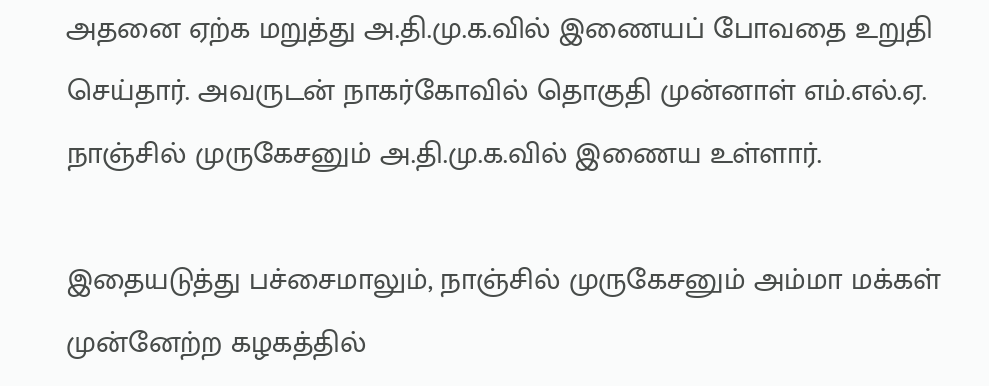அதனை ஏற்க மறுத்து அ.தி.மு.க.வில் இணையப் போவதை உறுதி செய்தார். அவருடன் நாகர்கோவில் தொகுதி முன்னாள் எம்.எல்.ஏ. நாஞ்சில் முருகேசனும் அ.தி.மு.க.வில் இணைய உள்ளார்.

இதையடுத்து பச்சைமாலும், நாஞ்சில் முருகேசனும் அம்மா மக்கள் முன்னேற்ற கழகத்தில்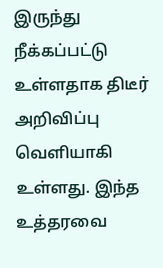இருந்து நீக்கப்பட்டு உள்ளதாக திடீர் அறிவிப்பு வெளியாகி உள்ளது. இந்த உத்தரவை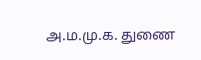அ.ம.மு.க. துணை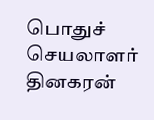பொதுச் செயலாளர் தினகரன்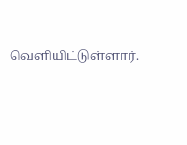வெளியிட்டுள்ளார்.